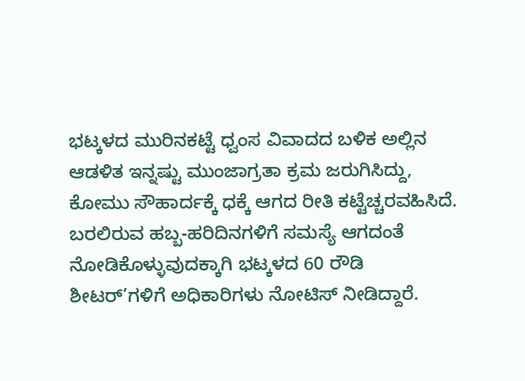ಭಟ್ಕಳದ ಮುರಿನಕಟ್ಟೆ ಧ್ವಂಸ ವಿವಾದದ ಬಳಿಕ ಅಲ್ಲಿನ ಆಡಳಿತ ಇನ್ನಷ್ಟು ಮುಂಜಾಗ್ರತಾ ಕ್ರಮ ಜರುಗಿಸಿದ್ದು, ಕೋಮು ಸೌಹಾರ್ದಕ್ಕೆ ಧಕ್ಕೆ ಆಗದ ರೀತಿ ಕಟ್ಟೆಚ್ಚರವಹಿಸಿದೆ. ಬರಲಿರುವ ಹಬ್ಬ-ಹರಿದಿನಗಳಿಗೆ ಸಮಸ್ಯೆ ಆಗದಂತೆ ನೋಡಿಕೊಳ್ಳುವುದಕ್ಕಾಗಿ ಭಟ್ಕಳದ 60 ರೌಡಿ ಶೀಟರ್’ಗಳಿಗೆ ಅಧಿಕಾರಿಗಳು ನೋಟಿಸ್ ನೀಡಿದ್ದಾರೆ.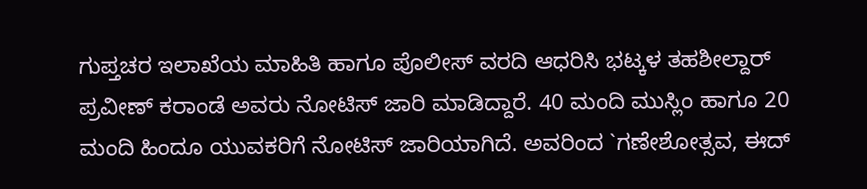ಗುಪ್ತಚರ ಇಲಾಖೆಯ ಮಾಹಿತಿ ಹಾಗೂ ಪೊಲೀಸ್ ವರದಿ ಆಧರಿಸಿ ಭಟ್ಕಳ ತಹಶೀಲ್ದಾರ್ ಪ್ರವೀಣ್ ಕರಾಂಡೆ ಅವರು ನೋಟಿಸ್ ಜಾರಿ ಮಾಡಿದ್ದಾರೆ. 40 ಮಂದಿ ಮುಸ್ಲಿಂ ಹಾಗೂ 20 ಮಂದಿ ಹಿಂದೂ ಯುವಕರಿಗೆ ನೋಟಿಸ್ ಜಾರಿಯಾಗಿದೆ. ಅವರಿಂದ `ಗಣೇಶೋತ್ಸವ, ಈದ್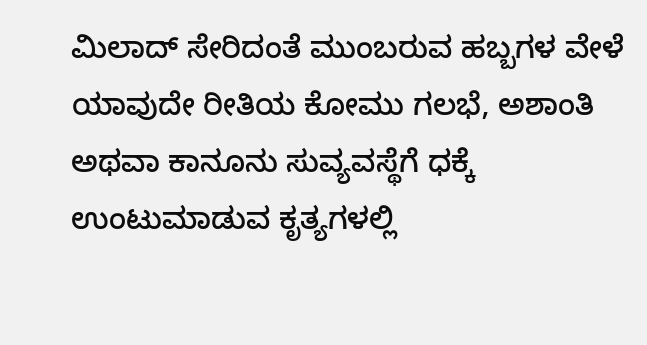ಮಿಲಾದ್ ಸೇರಿದಂತೆ ಮುಂಬರುವ ಹಬ್ಬಗಳ ವೇಳೆ ಯಾವುದೇ ರೀತಿಯ ಕೋಮು ಗಲಭೆ, ಅಶಾಂತಿ ಅಥವಾ ಕಾನೂನು ಸುವ್ಯವಸ್ಥೆಗೆ ಧಕ್ಕೆ ಉಂಟುಮಾಡುವ ಕೃತ್ಯಗಳಲ್ಲಿ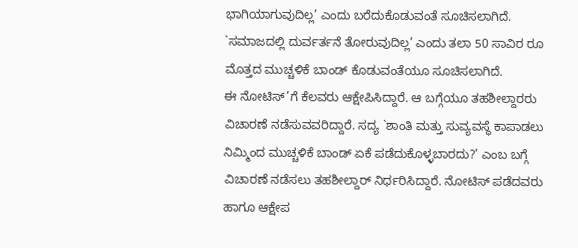ಭಾಗಿಯಾಗುವುದಿಲ್ಲ’ ಎಂದು ಬರೆದುಕೊಡುವಂತೆ ಸೂಚಿಸಲಾಗಿದೆ. `ಸಮಾಜದಲ್ಲಿ ದುರ್ವರ್ತನೆ ತೋರುವುದಿಲ್ಲ’ ಎಂದು ತಲಾ 50 ಸಾವಿರ ರೂ ಮೊತ್ತದ ಮುಚ್ಚಳಿಕೆ ಬಾಂಡ್ ಕೊಡುವಂತೆಯೂ ಸೂಚಿಸಲಾಗಿದೆ.
ಈ ನೋಟಿಸ್’ಗೆ ಕೆಲವರು ಆಕ್ಷೇಪಿಸಿದ್ದಾರೆ. ಆ ಬಗ್ಗೆಯೂ ತಹಶೀಲ್ದಾರರು ವಿಚಾರಣೆ ನಡೆಸುವವರಿದ್ದಾರೆ. ಸದ್ಯ `ಶಾಂತಿ ಮತ್ತು ಸುವ್ಯವಸ್ಥೆ ಕಾಪಾಡಲು ನಿಮ್ಮಿಂದ ಮುಚ್ಚಳಿಕೆ ಬಾಂಡ್ ಏಕೆ ಪಡೆದುಕೊಳ್ಳಬಾರದು?’ ಎಂಬ ಬಗ್ಗೆ ವಿಚಾರಣೆ ನಡೆಸಲು ತಹಶೀಲ್ದಾರ್ ನಿರ್ಧರಿಸಿದ್ದಾರೆ. ನೋಟಿಸ್ ಪಡೆದವರು ಹಾಗೂ ಆಕ್ಷೇಪ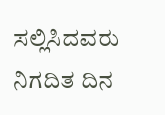ಸಲ್ಲಿಸಿದವರು ನಿಗದಿತ ದಿನ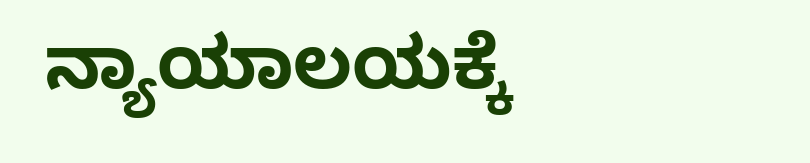ನ್ಯಾಯಾಲಯಕ್ಕೆ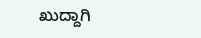ಖುದ್ದಾಗಿ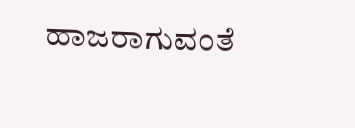ಹಾಜರಾಗುವಂತೆ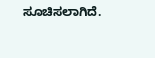ಸೂಚಿಸಲಾಗಿದೆ.